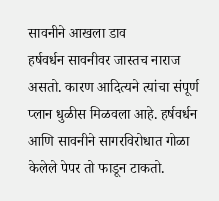सावनीने आखला डाव
हर्षवर्धन सावनीवर जास्तच नाराज असतो. कारण आदित्यने त्यांचा संपूर्ण प्लान धुळीस मिळवला आहे. हर्षवर्धन आणि सावनीने सागरविरोधात गोळा केलेले पेपर तो फाडून टाकतो.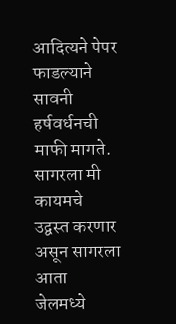आदित्यने पेपर फाडल्याने सावनी हर्षवर्धनची माफी मागते. सागरला मी कायमचे उद्वस्त करणार असून सागरला आता जेलमध्ये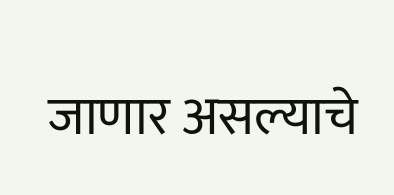जाणार असल्याचे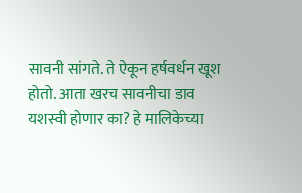सावनी सांगते. ते ऐकून हर्षवर्धन खूश होतो. आता खरच सावनीचा डाव यशस्वी होणार का? हे मालिकेच्या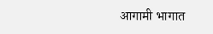आगामी भागात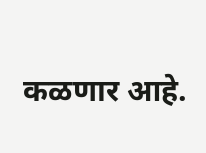कळणार आहे.